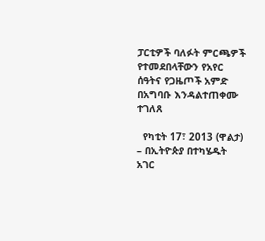ፓርቲዎች ባለፉት ምርጫዎች የተመደበላቸውን የአየር ሰዓትና የጋዜጦች አምድ በአግባቡ እንዳልተጠቀሙ ተገለጸ

  የካቲት 17፣ 2013 (ዋልታ) – በኢትዮጵያ በተካሄዱት አገር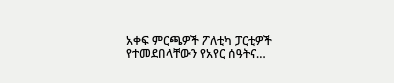አቀፍ ምርጫዎች ፖለቲካ ፓርቲዎች የተመደበላቸውን የአየር ሰዓትና…